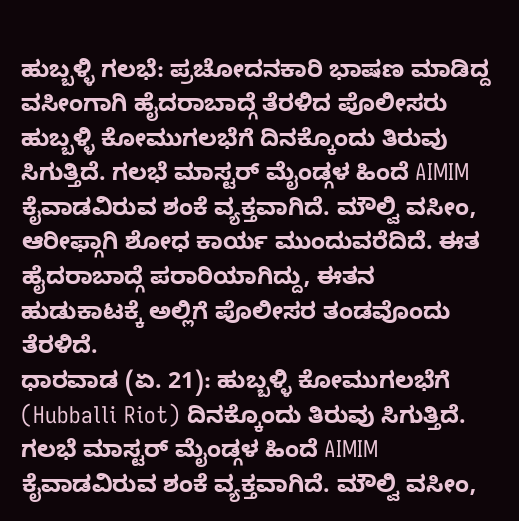ಹುಬ್ಬಳ್ಳಿ ಗಲಭೆ: ಪ್ರಚೋದನಕಾರಿ ಭಾಷಣ ಮಾಡಿದ್ದ ವಸೀಂಗಾಗಿ ಹೈದರಾಬಾದ್ಗೆ ತೆರಳಿದ ಪೊಲೀಸರು
ಹುಬ್ಬಳ್ಳಿ ಕೋಮುಗಲಭೆಗೆ ದಿನಕ್ಕೊಂದು ತಿರುವು ಸಿಗುತ್ತಿದೆ. ಗಲಭೆ ಮಾಸ್ಟರ್ ಮೈಂಡ್ಗಳ ಹಿಂದೆ AIMIM ಕೈವಾಡವಿರುವ ಶಂಕೆ ವ್ಯಕ್ತವಾಗಿದೆ. ಮೌಲ್ವಿ ವಸೀಂ, ಆರೀಫ್ಗಾಗಿ ಶೋಧ ಕಾರ್ಯ ಮುಂದುವರೆದಿದೆ. ಈತ ಹೈದರಾಬಾದ್ಗೆ ಪರಾರಿಯಾಗಿದ್ದು, ಈತನ ಹುಡುಕಾಟಕ್ಕೆ ಅಲ್ಲಿಗೆ ಪೊಲೀಸರ ತಂಡವೊಂದು ತೆರಳಿದೆ.
ಧಾರವಾಡ (ಏ. 21): ಹುಬ್ಬಳ್ಳಿ ಕೋಮುಗಲಭೆಗೆ (Hubballi Riot) ದಿನಕ್ಕೊಂದು ತಿರುವು ಸಿಗುತ್ತಿದೆ. ಗಲಭೆ ಮಾಸ್ಟರ್ ಮೈಂಡ್ಗಳ ಹಿಂದೆ AIMIM ಕೈವಾಡವಿರುವ ಶಂಕೆ ವ್ಯಕ್ತವಾಗಿದೆ. ಮೌಲ್ವಿ ವಸೀಂ,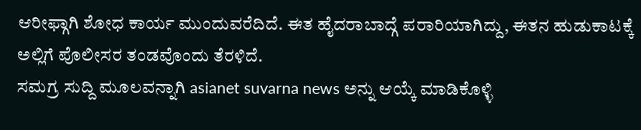ಆರೀಫ್ಗಾಗಿ ಶೋಧ ಕಾರ್ಯ ಮುಂದುವರೆದಿದೆ. ಈತ ಹೈದರಾಬಾದ್ಗೆ ಪರಾರಿಯಾಗಿದ್ದು, ಈತನ ಹುಡುಕಾಟಕ್ಕೆ ಅಲ್ಲಿಗೆ ಪೊಲೀಸರ ತಂಡವೊಂದು ತೆರಳಿದೆ.
ಸಮಗ್ರ ಸುದ್ದಿ ಮೂಲವನ್ನಾಗಿ asianet suvarna news ಅನ್ನು ಆಯ್ಕೆ ಮಾಡಿಕೊಳ್ಳಿ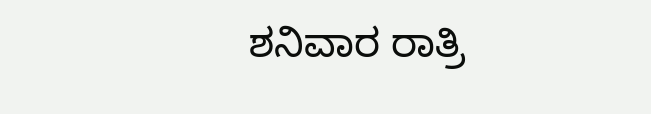ಶನಿವಾರ ರಾತ್ರಿ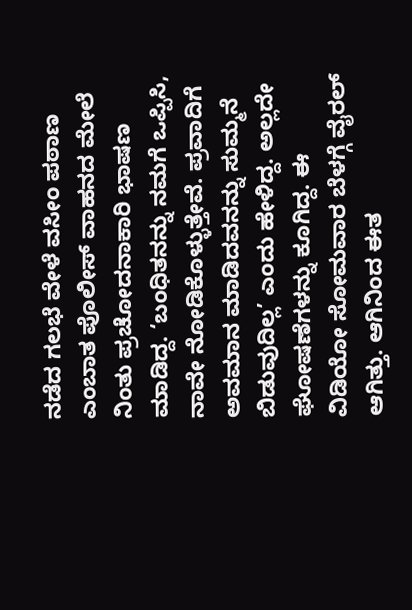ನಡೆದ ಗಲಭೆ ವೇಳೆ ವಸೀಂ ಪಠಾಣ ಎಂಬಾತ ಪೊಲೀಸ್ ವಾಹನದ ಮೇಲೆ ನಿಂತು ಪ್ರಚೋದನಾಕಾರಿ ಭಾಷಣ ಮಾಡಿದ್ದ. ‘ಬಂಧಿತನನ್ನು ನಮಗೆ ಒಪ್ಪಿಸಿ, ನಾವೇ ನೋಡಿಕೊಳ್ಳುತ್ತೇವೆ. ಪ್ರವಾದಿಗೆ ಅವಮಾನ ಮಾಡಿದವನನ್ನು ಸುಮ್ಮನೆ ಬಿಡುವುದಿಲ್ಲ’ ಎಂದು ಹೇಳಿದ್ದ. ಅಲ್ಲದೇ ಘೋಷಣೆಗಳನ್ನು ಕೂಗಿದ್ದ. ಈ ವಿಡಿಯೋ ಸೋಮವಾರ ಬೆಳಗ್ಗೆ ವೈರಲ್ ಆಗಿತ್ತು. ಆಗಿನಿಂದ ಈತ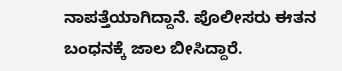ನಾಪತ್ತೆಯಾಗಿದ್ದಾನೆ. ಪೊಲೀಸರು ಈತನ ಬಂಧನಕ್ಕೆ ಜಾಲ ಬೀಸಿದ್ದಾರೆ.